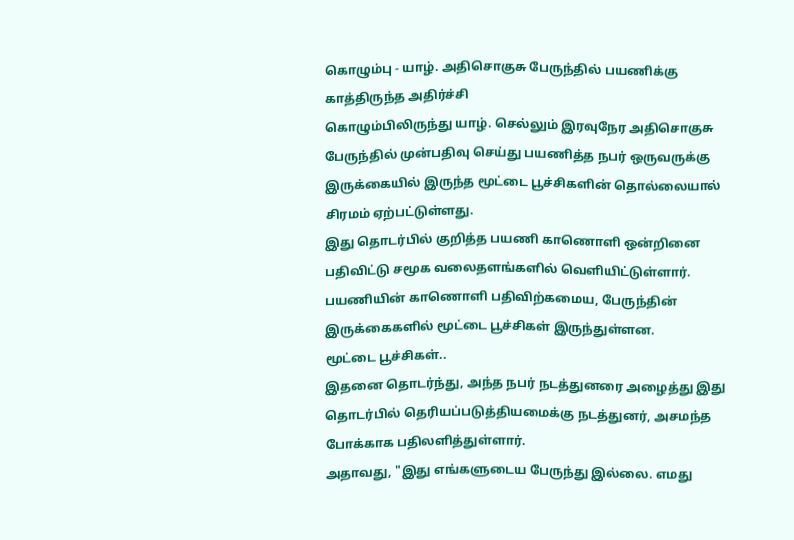கொழும்பு - யாழ். அதிசொகுசு பேருந்தில் பயணிக்கு காத்திருந்த அதிர்ச்சி
கொழும்பிலிருந்து யாழ். செல்லும் இரவுநேர அதிசொகுசு பேருந்தில் முன்பதிவு செய்து பயணித்த நபர் ஒருவருக்கு இருக்கையில் இருந்த மூட்டை பூச்சிகளின் தொல்லையால் சிரமம் ஏற்பட்டுள்ளது.
இது தொடர்பில் குறித்த பயணி காணொளி ஒன்றினை பதிவிட்டு சமூக வலைதளங்களில் வெளியிட்டுள்ளார்.
பயணியின் காணொளி பதிவிற்கமைய, பேருந்தின் இருக்கைகளில் மூட்டை பூச்சிகள் இருந்துள்ளன.
மூட்டை பூச்சிகள்..
இதனை தொடர்ந்து, அந்த நபர் நடத்துனரை அழைத்து இது தொடர்பில் தெரியப்படுத்தியமைக்கு நடத்துனர், அசமந்த போக்காக பதிலளித்துள்ளார்.
அதாவது, "இது எங்களுடைய பேருந்து இல்லை. எமது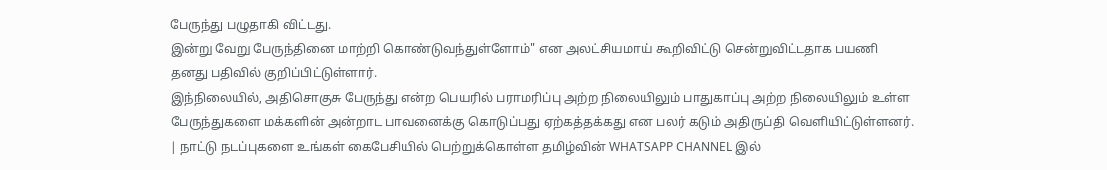பேருந்து பழுதாகி விட்டது.
இன்று வேறு பேருந்தினை மாற்றி கொண்டுவந்துள்ளோம்" என அலட்சியமாய் கூறிவிட்டு சென்றுவிட்டதாக பயணி தனது பதிவில் குறிப்பிட்டுள்ளார்.
இந்நிலையில், அதிசொகுசு பேருந்து என்ற பெயரில் பராமரிப்பு அற்ற நிலையிலும் பாதுகாப்பு அற்ற நிலையிலும் உள்ள பேருந்துகளை மக்களின் அன்றாட பாவனைக்கு கொடுப்பது ஏற்கத்தக்கது என பலர் கடும் அதிருப்தி வெளியிட்டுள்ளனர்.
| நாட்டு நடப்புகளை உங்கள் கைபேசியில் பெற்றுக்கொள்ள தமிழ்வின் WHATSAPP CHANNEL இல்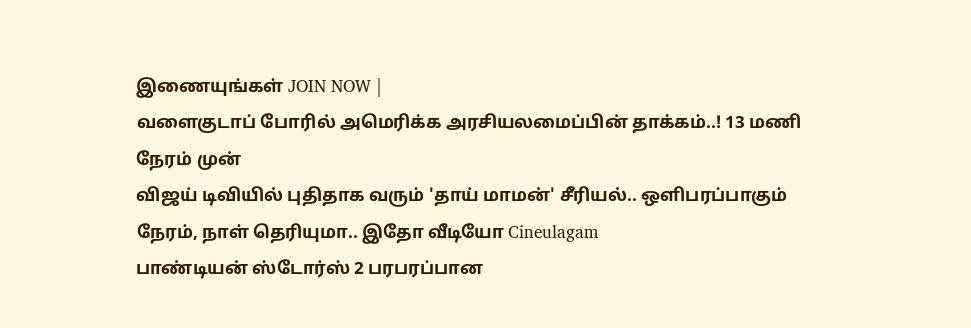இணையுங்கள் JOIN NOW |
வளைகுடாப் போரில் அமெரிக்க அரசியலமைப்பின் தாக்கம்..! 13 மணி நேரம் முன்
விஜய் டிவியில் புதிதாக வரும் 'தாய் மாமன்' சீரியல்.. ஒளிபரப்பாகும் நேரம், நாள் தெரியுமா.. இதோ வீடியோ Cineulagam
பாண்டியன் ஸ்டோர்ஸ் 2 பரபரப்பான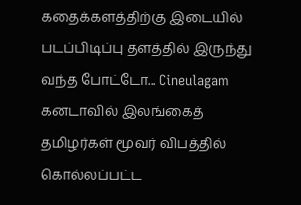கதைக்களத்திற்கு இடையில் படப்பிடிப்பு தளத்தில் இருந்து வந்த போட்டோ... Cineulagam
கனடாவில் இலங்கைத் தமிழர்கள் மூவர் விபத்தில் கொல்லப்பட்ட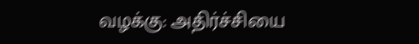வழக்கு: அதிர்ச்சியை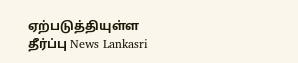ஏற்படுத்தியுள்ள தீர்ப்பு News Lankasri